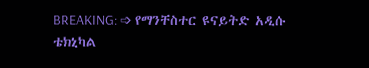BREAKING: ➩ የማንቸስተር ዩናይትድ አዲሱ ቴክኒካል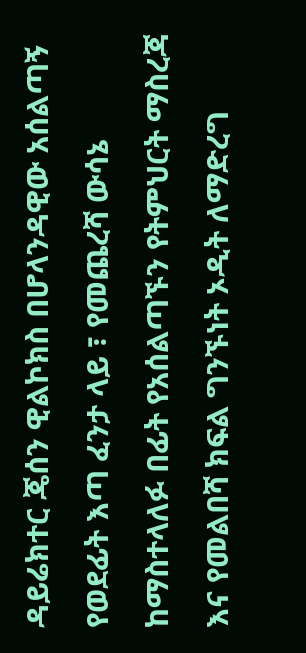ዳይሬክተር ጄሰን ዊልኮክስ በሆላንዳዊው አሰልጣኝ የወደፊት እጣ ፈንታ ላይ ፣ የመጨረሻ ውሳኔ ከማስተላለፉ በፊት የአሰልጣኙን የትምህርት ማስረጃ እና የመልበሻ ክፍል ግንኙነት ኦዲት ለማድረግ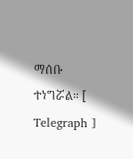ማሰቡ ተነግሯል። [ Telegraph ]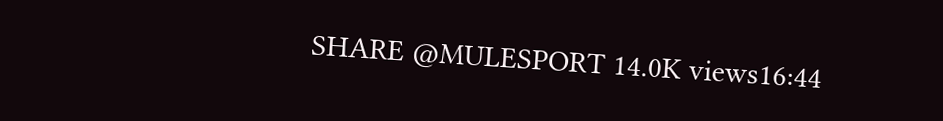SHARE @MULESPORT 14.0K views16:44